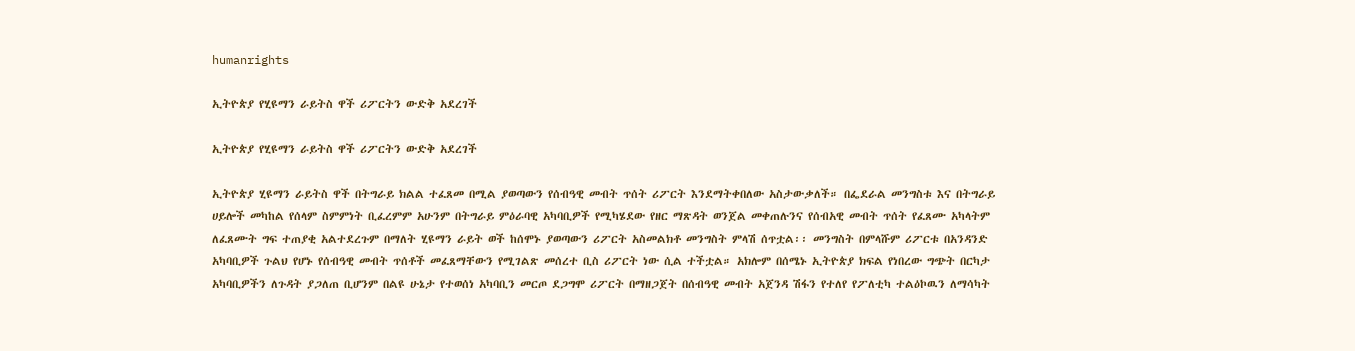humanrights

ኢትዮጵያ የሂዩማን ራይትስ ዋች ሪፖርትን ውድቅ አደረገች

ኢትዮጵያ የሂዩማን ራይትስ ዋች ሪፖርትን ውድቅ አደረገች

ኢትዮጵያ ሂዩማን ራይትስ ዋች በትግራይ ክልል ተፈጸመ በሚል ያወጣውን የሰብዓዊ መብት ጥሰት ሪፖርት እንደማትቀበለው አስታውቃለች። በፌደራል መንግስቱ እና በትግራይ ሀይሎች መካከል የሰላም ስምምነት ቢፈረምም አሁንም በትግራይ ምዕራባዊ አካባቢዎች የሚካሄደው የዘር ማጽዳት ወንጀል መቀጠሉንና የሰብአዊ መብት ጥሰት የፈጸሙ አካላትም ለፈጸሙት ግፍ ተጠያቂ አልተደረጉም በማለት ሂዩማን ራይት ወች ከሰሞኑ ያወጣውን ሪፖርት አስመልክቶ መንግስት ምላሽ ሰጥቷል፡፡ መንግስት በምላሹም ሪፖርቱ በአንዳንድ አካባቢዎች ጉልህ የሆኑ የሰብዓዊ መብት ጥሰቶች መፈጸማቸውን የሚገልጽ መሰረተ ቢስ ሪፖርት ነው ሲል ተችቷል። አክሎም በሰሜኑ ኢትዮጵያ ክፍል የነበረው ግጭት በርካታ አካባቢዎችን ለጉዳት ያጋለጠ ቢሆንም በልዩ ሁኔታ የተወሰነ አካባቢን መርጦ ደጋግሞ ሪፖርት በማዘጋጀት በሰብዓዊ መብት አጀንዳ ሽፋን የተለየ የፖለቲካ ተልዕኮዉን ለማሳካት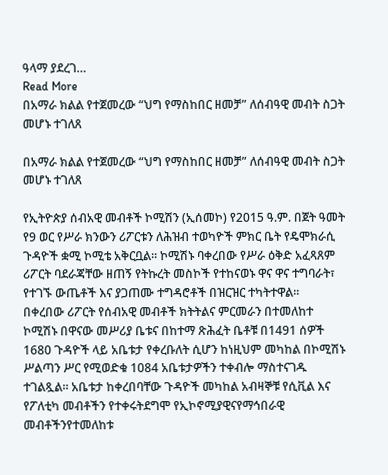ዓላማ ያደረገ…
Read More
በአማራ ክልል የተጀመረው “ህግ የማስከበር ዘመቻ” ለሰብዓዊ መብት ስጋት መሆኑ ተገለጸ

በአማራ ክልል የተጀመረው “ህግ የማስከበር ዘመቻ” ለሰብዓዊ መብት ስጋት መሆኑ ተገለጸ

የኢትዮጵያ ሰብአዊ መብቶች ኮሚሽን (ኢሰመኮ) የ2015 ዓ.ም. በጀት ዓመት የ9 ወር የሥራ ክንውን ሪፖርቱን ለሕዝብ ተወካዮች ምክር ቤት የዴሞክራሲ ጉዳዮች ቋሚ ኮሚቴ አቅርቧል፡፡ ኮሚሽኑ ባቀረበው የሥራ ዕቅድ አፈጻጸም ሪፖርት ባደራጃቸው ዘጠኝ የትኩረት መስኮች የተከናወኑ ዋና ዋና ተግባራት፣ የተገኙ ውጤቶች እና ያጋጠሙ ተግዳሮቶች በዝርዝር ተካትተዋል፡፡  በቀረበው ሪፖርት የሰብአዊ መብቶች ክትትልና ምርመራን በተመለከተ ኮሚሽኑ በዋናው መሥሪያ ቤቱና በከተማ ጽሕፈት ቤቶቹ በ1491 ሰዎች 1680 ጉዳዮች ላይ አቤቱታ የቀረቡለት ሲሆን ከነዚህም መካከል በኮሚሽኑ ሥልጣን ሥር የሚወድቁ 1084 አቤቱታዎችን ተቀብሎ ማስተናገዱ ተገልጿል፡፡ አቤቱታ ከቀረበባቸው ጉዳዮች መካከል አብዛኞቹ የሲቪል እና የፖለቲካ መብቶችን የተቀሩትደግሞ የኢኮኖሚያዊናየማኅበራዊ መብቶችንየተመለከቱ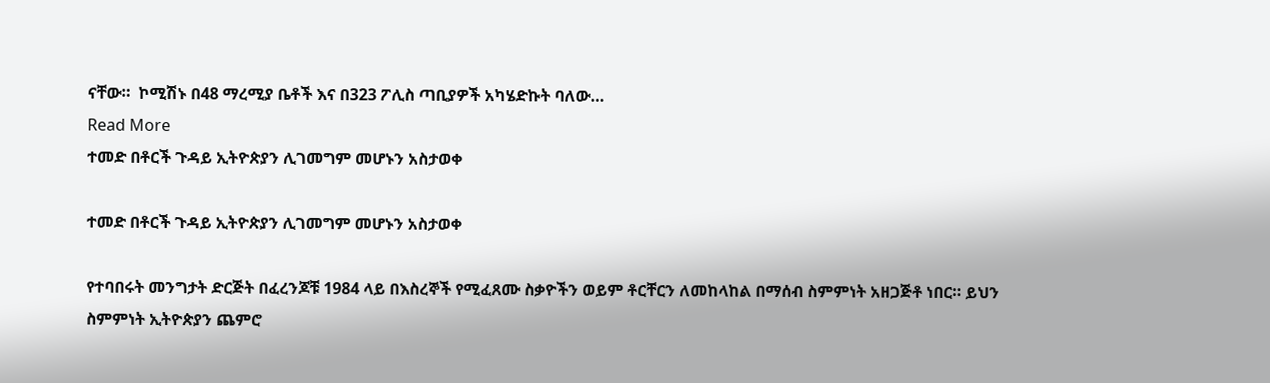ናቸው።  ኮሚሽኑ በ48 ማረሚያ ቤቶች እና በ323 ፖሊስ ጣቢያዎች አካሄድኩት ባለው…
Read More
ተመድ በቶርች ጉዳይ ኢትዮጵያን ሊገመግም መሆኑን አስታወቀ

ተመድ በቶርች ጉዳይ ኢትዮጵያን ሊገመግም መሆኑን አስታወቀ

የተባበሩት መንግታት ድርጅት በፈረንጆቹ 1984 ላይ በእስረኞች የሚፈጸሙ ስቃዮችን ወይም ቶርቸርን ለመከላከል በማሰብ ስምምነት አዘጋጅቶ ነበር። ይህን ስምምነት ኢትዮጵያን ጨምሮ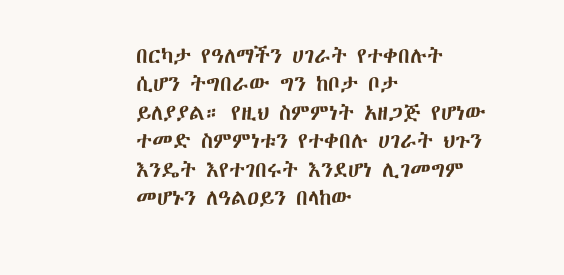በርካታ የዓለማችን ሀገራት የተቀበሉት ሲሆን ትግበራው ግን ከቦታ ቦታ ይለያያል። የዚህ ስምምነት አዘጋጅ የሆነው ተመድ ስምምነቱን የተቀበሉ ሀገራት ህጉን እንዴት እየተገበሩት እንደሆነ ሊገመግም መሆኑን ለዓልዐይን በላከው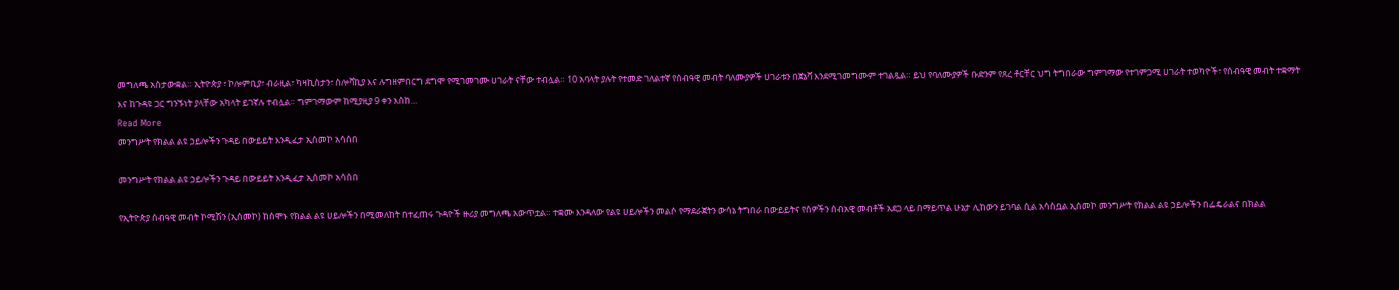መግለጫ አስታውቋል። ኢትዮጵያ ፣ ኮሎምቢያ፣ ብራዚል፣ ካዛኪስታን፣ ስሎቫኪያ እና ሉግዘምበርግ ደግሞ የሚገመገሙ ሀገራት ናቸው ተብሏል። 10 አባላት ያሉት የተመድ ገለልተኛ የሰብዓዊ መብት ባለሙያዎች ሀገራቱን በጀኔቫ እንደሚገመግሙም ተገልጿል። ይህ የባለሙያዎች ቡድንም የጸረ ቶርቸር ህግ ትግበራው ግምገማው የተገምጋሚ ሀገራት ተወካዮች፣ የሰብዓዊ መብት ተቋማት እና ከጉዳዩ ጋር ግንኙነት ያላቸው አካላት ይገኛሉ ተብሏል። ግምገማውም ከሚያዚያ 9 ቀን እስከ…
Read More
መንግሥት የክልል ልዩ ኃይሎችን ጉዳይ በውይይት እንዲፈታ ኢሰመኮ አሳሰበ

መንግሥት የክልል ልዩ ኃይሎችን ጉዳይ በውይይት እንዲፈታ ኢሰመኮ አሳሰበ

የኢትዮጵያ ሰብዓዊ መብት ኮሚሽን (ኢሰመኮ) ከሰሞኑ የክልል ልዩ ሀይሎችን በሚመለከት በተፈጠሩ ጉዳዮች ዙሪያ መግለጫ አውጥቷል። ተቋሙ እንዳለው የልዩ ሀይሎችን መልሶ የማደራጀትን ውሳኔ ትግበራ በውይይትና የሰዎችን ሰብአዊ መብቶች አደጋ ላይ በማይጥል ሁኔታ ሊከውን ይገባል ሲል አሳስቧል ኢሰመኮ መንግሥት የክልል ልዩ ኃይሎችን በፌዴራልና በክልል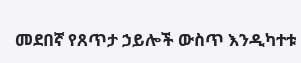መደበኛ የጸጥታ ኃይሎች ውስጥ እንዲካተቱ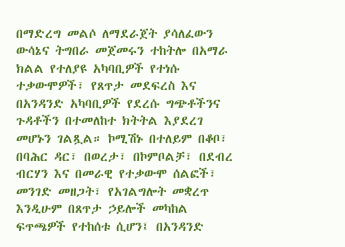በማድረግ መልሶ ለማደራጀት ያሳለፈውን ውሳኔና ትግበራ መጀመሩን ተከትሎ በአማራ ክልል የተለያዩ አካባቢዎች የተነሱ ተቃውሞዎች፣ የጸጥታ መደፍረስ እና በአንዳንድ አካባቢዎች የደረሱ ግጭቶችንና ጉዳቶችን በተመለከተ ክትትል እያደረገ መሆኑን ገልጿል። ኮሚሽኑ በተለይም በቆቦ፣ በባሕር ዳር፣ በወረታ፣ በኮምቦልቻ፣ በደብረ ብርሃን እና በመራዊ የተቃውሞ ሰልፎች፣ መንገድ መዘጋት፣ የአገልግሎት መቋረጥ እንዲሁም በጸጥታ ኃይሎች መካከል ፍጥጫዎች የተከሰቱ ሲሆን፤ በአንዳንድ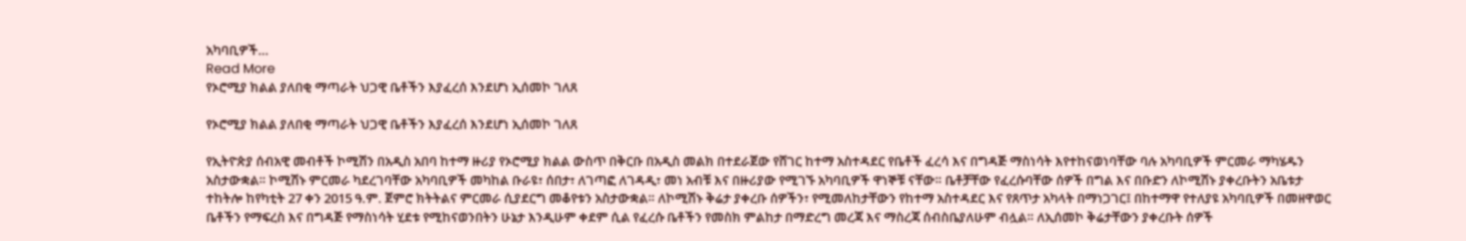አካባቢዎች…
Read More
የኦሮሚያ ክልል ያለበቂ ማጣራት ህጋዊ ቤቶችን እያፈረሰ እንደሆነ ኢሰመኮ ገለጸ

የኦሮሚያ ክልል ያለበቂ ማጣራት ህጋዊ ቤቶችን እያፈረሰ እንደሆነ ኢሰመኮ ገለጸ

የኢትዮጵያ ሰብአዊ መብቶች ኮሚሽን በአዲስ አበባ ከተማ ዙሪያ የኦሮሚያ ክልል ውስጥ በቅርቡ በአዲስ መልክ በተደራጀው የሸገር ከተማ አስተዳደር የቤቶች ፈረሳ እና በግዳጅ ማስነሳት እየተከናወነባቸው ባሉ አካባቢዎች ምርመራ ማካሄዱን አስታውቋል። ኮሚሽኑ ምርመራ ካደረገባቸው አካባቢዎች መካከል ቡራዩ፣ ሰበታ፣ ለገጣፎ ለገዳዲ፣ መነ አብቹ እና በዙሪያው የሚገኙ አካባቢዎች ዋነኞቹ ናቸው። ቤቶቻቸው የፈረሱባቸው ሰዎች በግል እና በቡድን ለኮሚሽኑ ያቀረቡትን አቤቱታ ተከትሎ ከየካቲት 27 ቀን 2015 ዓ.ም. ጀምሮ ክትትልና ምርመራ ሲያደርግ መቆየቱን አስታውቋል። ለኮሚሽኑ ቅሬታ ያቀረቡ ሰዎችን፣ የሚመለከታቸውን የከተማ አስተዳደር እና የጸጥታ አካላት በማነጋገር፤ በከተማዋ የተለያዩ አካባቢዎች በመዘዋወር ቤቶችን የማፍረስ እና በግዳጅ የማስነሳት ሂደቱ የሚከናወንበትን ሁኔታ እንዲሁም ቀደም ሲል የፈረሱ ቤቶችን የመስክ ምልከታ በማድረግ መረጃ እና ማስረጃ ሰብስቤያለሁም ብሏል። ለኢሰመኮ ቅሬታቸውን ያቀረቡት ሰዎች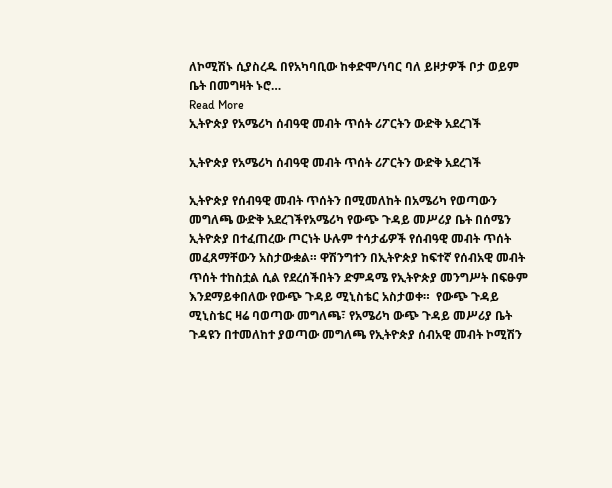ለኮሚሽኑ ሲያስረዱ በየአካባቢው ከቀድሞ/ነባር ባለ ይዞታዎች ቦታ ወይም ቤት በመግዛት ኑሮ…
Read More
ኢትዮጵያ የአሜሪካ ሰብዓዊ መብት ጥሰት ሪፖርትን ውድቅ አደረገች

ኢትዮጵያ የአሜሪካ ሰብዓዊ መብት ጥሰት ሪፖርትን ውድቅ አደረገች

ኢትዮጵያ የሰብዓዊ መብት ጥሰትን በሚመለከት በአሜሪካ የወጣውን መግለጫ ውድቅ አደረገችየአሜሪካ የውጭ ጉዳይ መሥሪያ ቤት በሰሜን ኢትዮጵያ በተፈጠረው ጦርነት ሁሉም ተሳታፊዎች የሰብዓዊ መብት ጥሰት መፈጸማቸውን አስታውቋል። ዋሽንግተን በኢትዮጵያ ከፍተኛ የሰብአዊ መብት ጥሰት ተከስቷል ሲል የደረሰችበትን ድምዳሜ የኢትዮጵያ መንግሥት በፍፁም እንደማይቀበለው የውጭ ጉዳይ ሚኒስቴር አስታወቀ።  የውጭ ጉዳይ ሚኒስቴር ዛሬ ባወጣው መግለጫ፣ የአሜሪካ ውጭ ጉዳይ መሥሪያ ቤት ጉዳዩን በተመለከተ ያወጣው መግለጫ የኢትዮጵያ ሰብአዊ መብት ኮሚሽን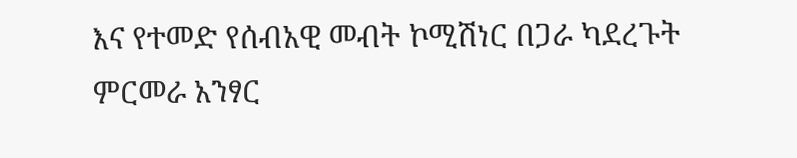እና የተመድ የሰብአዊ መብት ኮሚሽነር በጋራ ካደረጉት ምርመራ አንፃር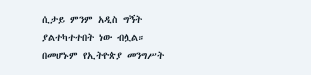ሲታይ ምንም አዲስ ግኝት ያልተካተተበት ነው ብሏል።  በመሆኑም የኢትዮጵያ መንግሥት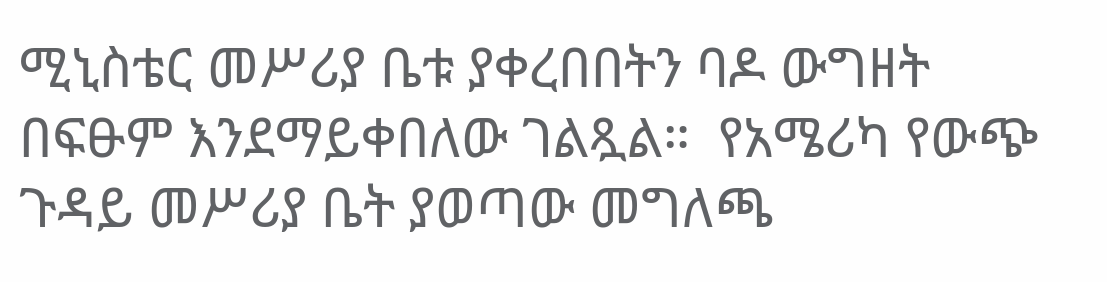ሚኒስቴር መሥሪያ ቤቱ ያቀረበበትን ባዶ ውግዘት በፍፁም እንደማይቀበለው ገልጿል።  የአሜሪካ የውጭ ጉዳይ መሥሪያ ቤት ያወጣው መግለጫ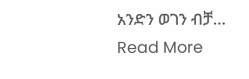አንድን ወገን ብቻ…
Read More